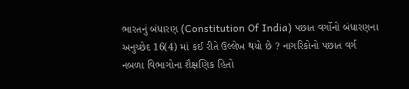ભારતનું બંધારણ (Constitution Of India) પછાત વર્ગોનો બંધારણના અનુચ્છેદ 16(4) માં કઈ રીતે ઉલ્લેખ થયો છે ? નાગરિકોનો પછાત વર્ગ નબળા વિભાગોના શૈક્ષણિક હિતો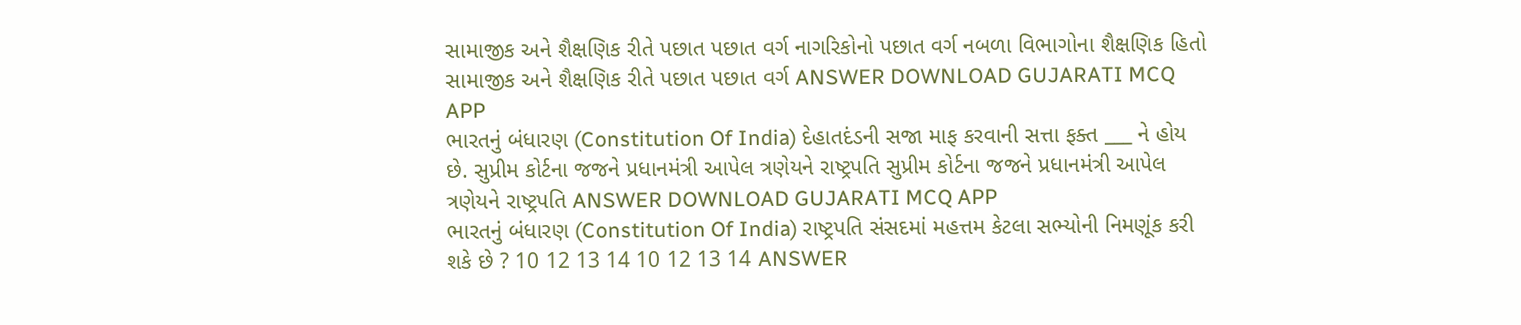સામાજીક અને શૈક્ષણિક રીતે પછાત પછાત વર્ગ નાગરિકોનો પછાત વર્ગ નબળા વિભાગોના શૈક્ષણિક હિતો સામાજીક અને શૈક્ષણિક રીતે પછાત પછાત વર્ગ ANSWER DOWNLOAD GUJARATI MCQ APP
ભારતનું બંધારણ (Constitution Of India) દેહાતદંડની સજા માફ કરવાની સત્તા ફક્ત ___ ને હોય છે. સુપ્રીમ કોર્ટના જજને પ્રધાનમંત્રી આપેલ ત્રણેયને રાષ્ટ્રપતિ સુપ્રીમ કોર્ટના જજને પ્રધાનમંત્રી આપેલ ત્રણેયને રાષ્ટ્રપતિ ANSWER DOWNLOAD GUJARATI MCQ APP
ભારતનું બંધારણ (Constitution Of India) રાષ્ટ્રપતિ સંસદમાં મહત્તમ કેટલા સભ્યોની નિમણૂંક કરી શકે છે ? 10 12 13 14 10 12 13 14 ANSWER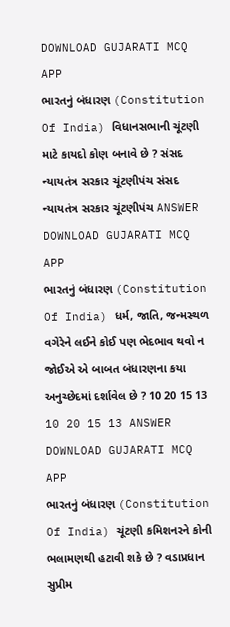DOWNLOAD GUJARATI MCQ APP
ભારતનું બંધારણ (Constitution Of India) વિધાનસભાની ચૂંટણી માટે કાયદો કોણ બનાવે છે ? સંસદ ન્યાયતંત્ર સરકાર ચૂંટણીપંચ સંસદ ન્યાયતંત્ર સરકાર ચૂંટણીપંચ ANSWER DOWNLOAD GUJARATI MCQ APP
ભારતનું બંધારણ (Constitution Of India) ધર્મ, જાતિ, જન્મસ્થળ વગેરેને લઈને કોઈ પણ ભેદભાવ થવો ન જોઈએ એ બાબત બંધારણના કયા અનુચ્છેદમાં દર્શાવેલ છે ? 10 20 15 13 10 20 15 13 ANSWER DOWNLOAD GUJARATI MCQ APP
ભારતનું બંધારણ (Constitution Of India) ચૂંટણી કમિશનરને કોની ભલામણથી હટાવી શકે છે ? વડાપ્રધાન સુપ્રીમ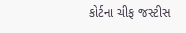કોર્ટના ચીફ જસ્ટીસ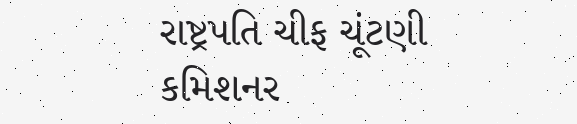રાષ્ટ્રપતિ ચીફ ચૂંટણી કમિશનર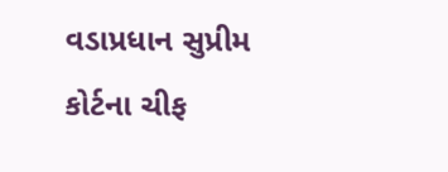વડાપ્રધાન સુપ્રીમ કોર્ટના ચીફ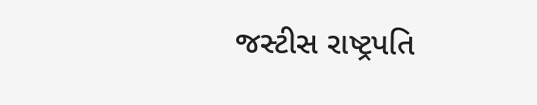જસ્ટીસ રાષ્ટ્રપતિ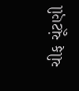ચીફ ચૂંટણી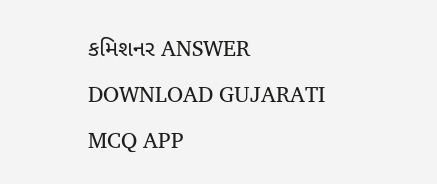કમિશનર ANSWER DOWNLOAD GUJARATI MCQ APP